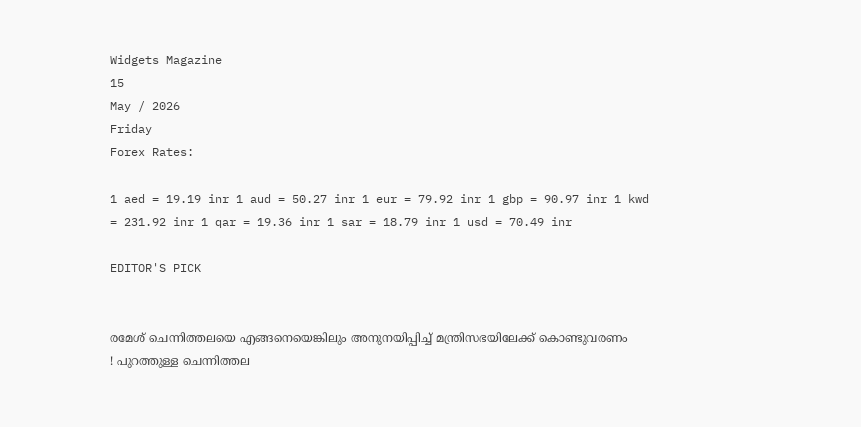Widgets Magazine
15
May / 2026
Friday
Forex Rates:

1 aed = 19.19 inr 1 aud = 50.27 inr 1 eur = 79.92 inr 1 gbp = 90.97 inr 1 kwd = 231.92 inr 1 qar = 19.36 inr 1 sar = 18.79 inr 1 usd = 70.49 inr

EDITOR'S PICK


രമേശ് ചെന്നിത്തലയെ എങ്ങനെയെങ്കിലും അനുനയിപ്പിച്ച് മന്ത്രിസഭയിലേക്ക് കൊണ്ടുവരണം ! പുറത്തുള്ള ചെന്നിത്തല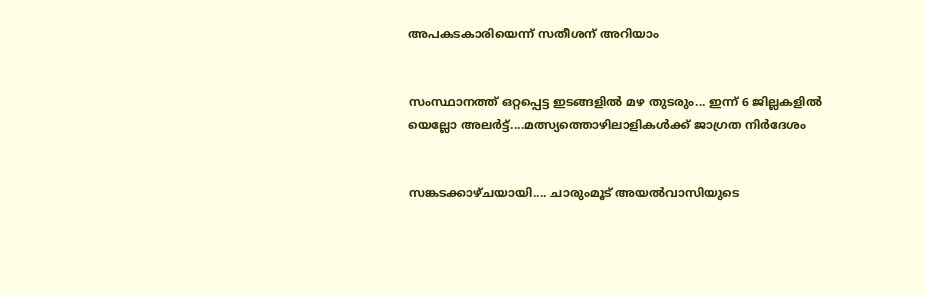അപകടകാരിയെന്ന് സതീശന് അറിയാം


സംസ്ഥാനത്ത് ഒറ്റപ്പെട്ട ഇടങ്ങളിൽ മഴ തുടരും... ഇന്ന് 6 ജില്ലകളിൽ യെല്ലോ അലർട്ട്....മത്സ്യത്തൊഴിലാളികൾക്ക് ജാഗ്രത നിർദേശം


സങ്കടക്കാഴ്ചയായി.... ചാരുംമൂട് അയൽവാസിയുടെ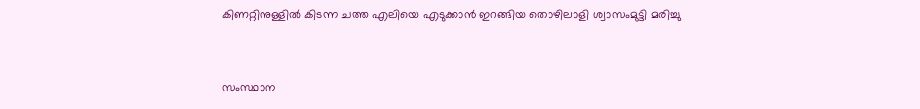കിണറ്റിനുള്ളിൽ കിടന്ന ചത്ത എലിയെ എടുക്കാൻ ഇറങ്ങിയ തൊഴിലാളി ശ്വാസംമുട്ടി മരിച്ചു


സംസ്ഥാന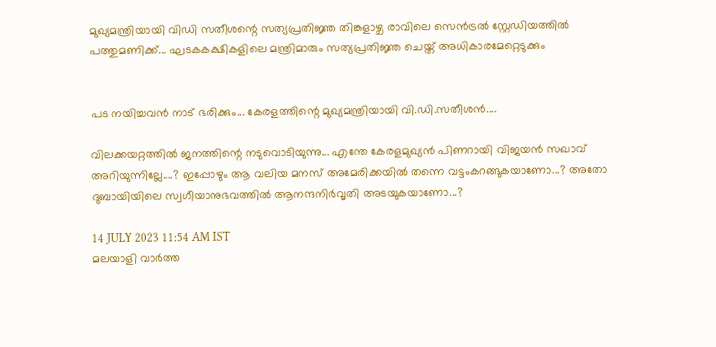മുഖ്യമന്ത്രിയായി വിഡി സതീശന്റെ സത്യപ്രതിജ്ഞ തിങ്കളാഴ്ച രാവിലെ സെൻട്രൽ സ്റ്റേഡിയത്തിൽ പത്തുമണിക്ക്... ഘടകകക്ഷികളിലെ മന്ത്രിമാരും സത്യപ്രതിജ്ഞ ചെയ്ത് അധികാരമേറ്റെടുക്കും


പട നയിച്ചവൻ നാട് ഭരിക്കും... കേരളത്തിന്റെ മുഖ്യമന്ത്രിയായി വി.ഡി.സതീശൻ....

വിലക്കയറ്റത്തില്‍ ജനത്തിന്റെ നടുവൊടിയുന്നു... എന്തേ കേരളമുഖ്യന്‍ പിണറായി വിജയന്‍ സഖാവ് അറിയുന്നില്ലേ....? ഇപ്പോഴും ആ വലിയ മനസ് അമേരിക്കയില്‍ തന്നെ വട്ടംകറങ്ങുകയാണോ...? അതോ ദുബായിയിലെ സ്വഗീയാനുഭവത്തില്‍ ആനന്ദനിര്‍വൃതി അടയുകയാണോ...?

14 JULY 2023 11:54 AM IST
മലയാളി വാര്‍ത്ത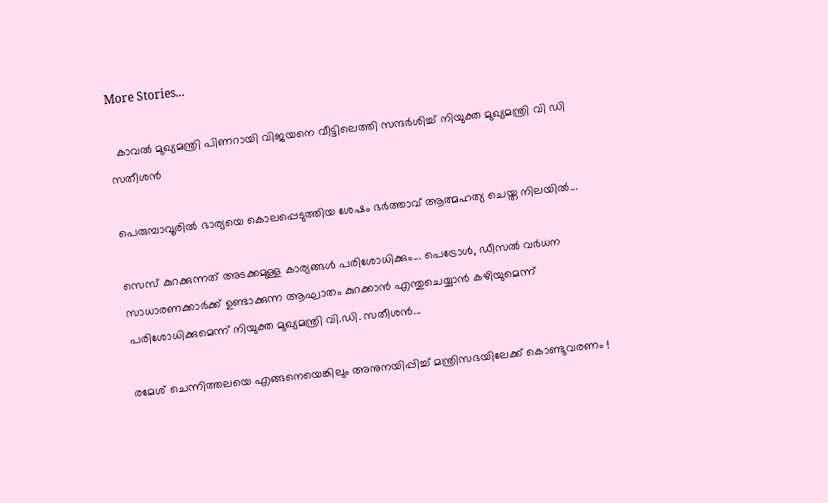More Stories...

  കാവൽ മുഖ്യമന്ത്രി പിണറായി വിജയനെ വീട്ടിലെത്തി സന്ദർശിച്ച് നിയുക്ത മുഖ്യമന്ത്രി വി ഡി സതീശൻ

പെരുമ്പാവൂരിൽ ഭാര്യയെ കൊലപ്പെടുത്തിയ ശേഷം ഭർത്താവ് ആത്മഹത്യ ചെയ്ത നിലയിൽ...

സെസ് കുറക്കുന്നത് അടക്കമുള്ള കാര്യങ്ങൾ പരിശോധിക്കും... പെട്രോൾ, ഡീസൽ വർധന സാധാരണക്കാർക്ക് ഉണ്ടാക്കുന്ന ആഘാതം കുറക്കാൻ എന്തുചെയ്യാൻ കഴിയുമെന്ന് പരിശോധിക്കുമെന്ന് നിയുക്ത മുഖ്യമന്ത്രി വി.ഡി. സതീശൻ...

രമേശ് ചെന്നിത്തലയെ എങ്ങനെയെങ്കിലും അനുനയിപ്പിച്ച് മന്ത്രിസഭയിലേക്ക് കൊണ്ടുവരണം !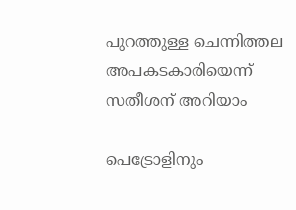പുറത്തുള്ള ചെന്നിത്തല അപകടകാരിയെന്ന് സതീശന് അറിയാം

പെട്രോളിനും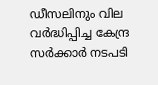ഡീസലിനും വില വർദ്ധിപ്പിച്ച കേന്ദ്ര സർക്കാർ നടപടി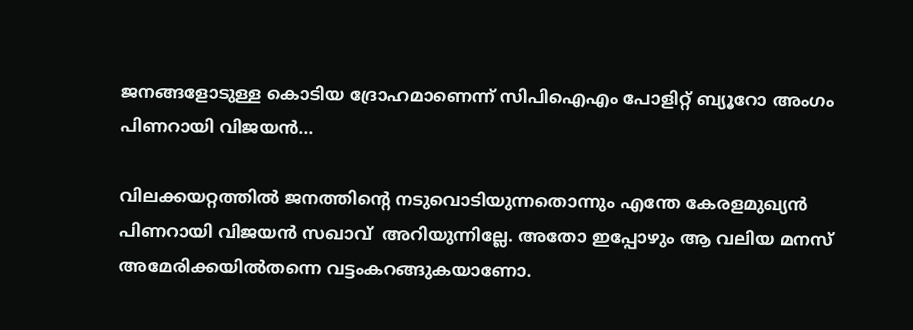ജനങ്ങളോടുള്ള കൊടിയ ദ്രോഹമാണെന്ന് സിപിഐഎം പോളിറ്റ് ബ്യൂറോ അംഗം പിണറായി വിജയൻ...

വിലക്കയറ്റത്തില്‍ ജനത്തിന്റെ നടുവൊടിയുന്നതൊന്നും എന്തേ കേരളമുഖ്യന്‍ പിണറായി വിജയന്‍ സഖാവ്  അറിയുന്നില്ലേ. അതോ ഇപ്പോഴും ആ വലിയ മനസ് അമേരിക്കയില്‍തന്നെ വട്ടംകറങ്ങുകയാണോ.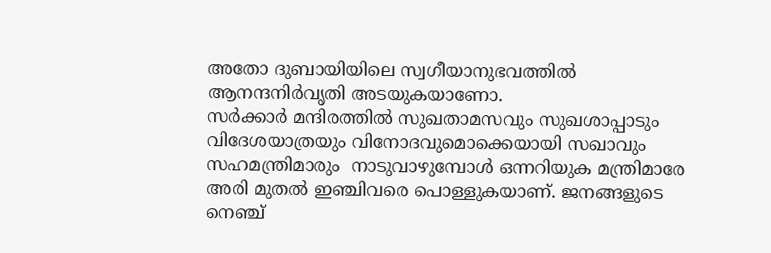അതോ ദുബായിയിലെ സ്വഗീയാനുഭവത്തില്‍ ആനന്ദനിര്‍വൃതി അടയുകയാണോ.
സര്‍ക്കാര്‍ മന്ദിരത്തില്‍ സുഖതാമസവും സുഖശാപ്പാടും വിദേശയാത്രയും വിനോദവുമൊക്കെയായി സഖാവും സഹമന്ത്രിമാരും  നാടുവാഴുമ്പോള്‍ ഒന്നറിയുക മന്ത്രിമാരേ  അരി മുതല്‍ ഇഞ്ചിവരെ പൊള്ളുകയാണ്. ജനങ്ങളുടെ നെഞ്ച്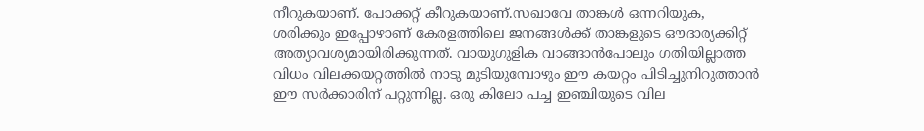നീറുകയാണ്. പോക്കറ്റ് കീറുകയാണ്.സഖാവേ താങ്കള്‍ ഒന്നറിയുക, ശരിക്കും ഇപ്പോഴാണ് കേരളത്തിലെ ജനങ്ങള്‍ക്ക് താങ്കളുടെ ഔദാര്യക്കിറ്റ് അത്യാവശ്യമായിരിക്കുന്നത്. വായുഗുളിക വാങ്ങാന്‍പോലും ഗതിയില്ലാത്ത വിധം വിലക്കയറ്റത്തില്‍ നാടു മുടിയുമ്പോഴും ഈ കയറ്റം പിടിച്ചുനിറുത്താന്‍ ഈ സര്‍ക്കാരിന് പറ്റുന്നില്ല. ഒരു കിലോ പച്ച ഇഞ്ചിയുടെ വില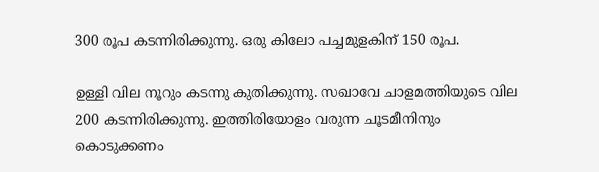300 രൂപ കടന്നിരിക്കുന്നു. ഒരു കിലോ പച്ചമുളകിന് 150 രൂപ.

ഉള്ളി വില നൂറും കടന്നു കുതിക്കുന്നു. സഖാവേ ചാളമത്തിയുടെ വില 200 കടന്നിരിക്കുന്നു. ഇത്തിരിയോളം വരുന്ന ചൂടമീനിനും കൊടുക്കണം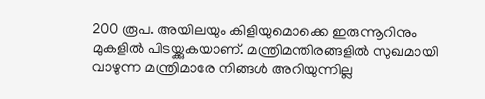200 രൂപ. അയിലയും കിളിയുമൊക്കെ ഇരുന്നൂറിനും മുകളില്‍ പിടയ്ക്കുകയാണ്. മന്ത്രിമന്തിരങ്ങളില്‍ സുഖമായി വാഴുന്ന മന്ത്രിമാരേ നിങ്ങള്‍ അറിയുന്നില്ല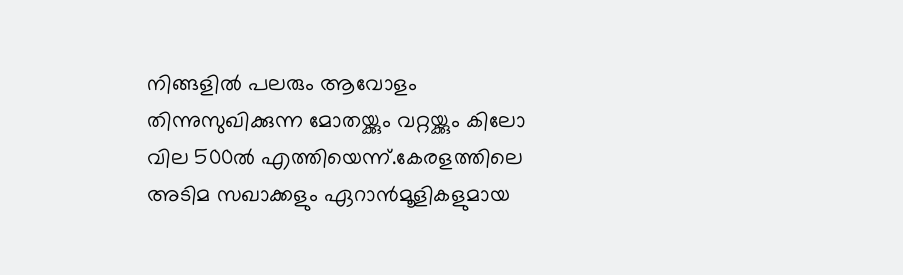നിങ്ങളില്‍ പലരും ആവോളം തിന്നുസുഖിക്കുന്ന മോതയ്ക്കും വറ്റയ്ക്കും കിലോ വില 500ല്‍ എത്തിയെന്ന്.കേരളത്തിലെ അടിമ സഖാക്കളും ഏറാന്‍മൂളികളുമായ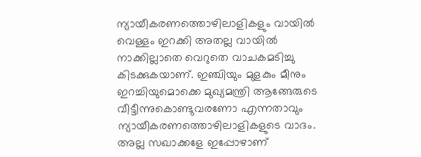ന്യായീകരണത്തൊഴിലാളികളും വായില്‍  വെള്ളം ഇറക്കി അതല്ല വായില്‍ നാക്കില്ലാതെ വെറുതെ വാചകമടിച്ചു കിടക്കുകയാണ്. ഇഞ്ചിയും മുളകും മീനും ഇറച്ചിയുമൊക്കെ മുഖ്യമന്ത്രി ആങ്ങേരുടെ വീട്ടീന്നുകൊണ്ടുവരണോ എന്നതാവും ന്യായീകരണത്തൊഴിലാളികളുടെ വാദം. അല്ല സഖാക്കളേ ഇപ്പോഴാണ്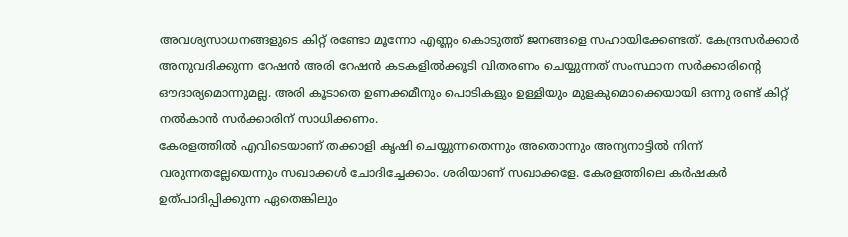അവശ്യസാധനങ്ങളുടെ കിറ്റ് രണ്ടോ മൂന്നോ എണ്ണം കൊടുത്ത് ജനങ്ങളെ സഹായിക്കേണ്ടത്. കേന്ദ്രസര്‍ക്കാര്‍ അനുവദിക്കുന്ന റേഷന്‍ അരി റേഷന്‍ കടകളില്‍ക്കൂടി വിതരണം ചെയ്യുന്നത് സംസ്ഥാന സര്‍ക്കാരിന്റെ ഔദാര്യമൊന്നുമല്ല. അരി കൂടാതെ ഉണക്കമീനും പൊടികളും ഉള്ളിയും മുളകുമൊക്കെയായി ഒന്നു രണ്ട് കിറ്റ് നല്‍കാന്‍ സര്‍ക്കാരിന് സാധിക്കണം.
കേരളത്തില്‍ എവിടെയാണ് തക്കാളി കൃഷി ചെയ്യുന്നതെന്നും അതൊന്നും അന്യനാട്ടില്‍ നിന്ന് വരുന്നതല്ലേയെന്നും സഖാക്കള്‍ ചോദിച്ചേക്കാം. ശരിയാണ് സഖാക്കളേ. കേരളത്തിലെ കര്‍ഷകര്‍ ഉത്പാദിപ്പിക്കുന്ന ഏതെങ്കിലും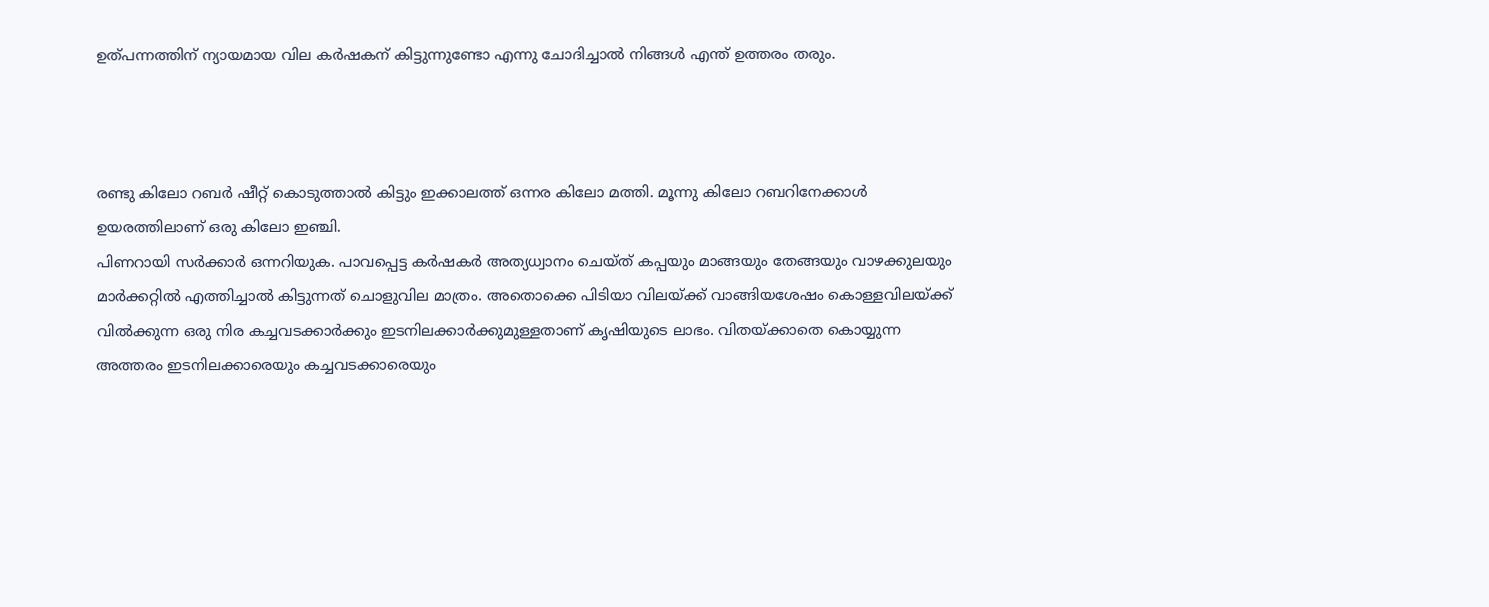ഉത്പന്നത്തിന് ന്യായമായ വില കര്‍ഷകന് കിട്ടുന്നുണ്ടോ എന്നു ചോദിച്ചാല്‍ നിങ്ങള്‍ എന്ത് ഉത്തരം തരും.



രണ്ടു കിലോ റബര്‍ ഷീറ്റ് കൊടുത്താല്‍ കിട്ടും ഇക്കാലത്ത് ഒന്നര കിലോ മത്തി. മൂന്നു കിലോ റബറിനേക്കാള്‍ ഉയരത്തിലാണ് ഒരു കിലോ ഇഞ്ചി.
പിണറായി സര്‍ക്കാര്‍ ഒന്നറിയുക. പാവപ്പെട്ട കര്‍ഷകര്‍ അത്യധ്വാനം ചെയ്ത് കപ്പയും മാങ്ങയും തേങ്ങയും വാഴക്കുലയും മാര്‍ക്കറ്റില്‍ എത്തിച്ചാല്‍ കിട്ടുന്നത് ചൊളുവില മാത്രം. അതൊക്കെ പിടിയാ വിലയ്ക്ക് വാങ്ങിയശേഷം കൊള്ളവിലയ്ക്ക് വില്‍ക്കുന്ന ഒരു നിര കച്ചവടക്കാര്‍ക്കും ഇടനിലക്കാര്‍ക്കുമുള്ളതാണ് കൃഷിയുടെ ലാഭം. വിതയ്ക്കാതെ കൊയ്യുന്ന അത്തരം ഇടനിലക്കാരെയും കച്ചവടക്കാരെയും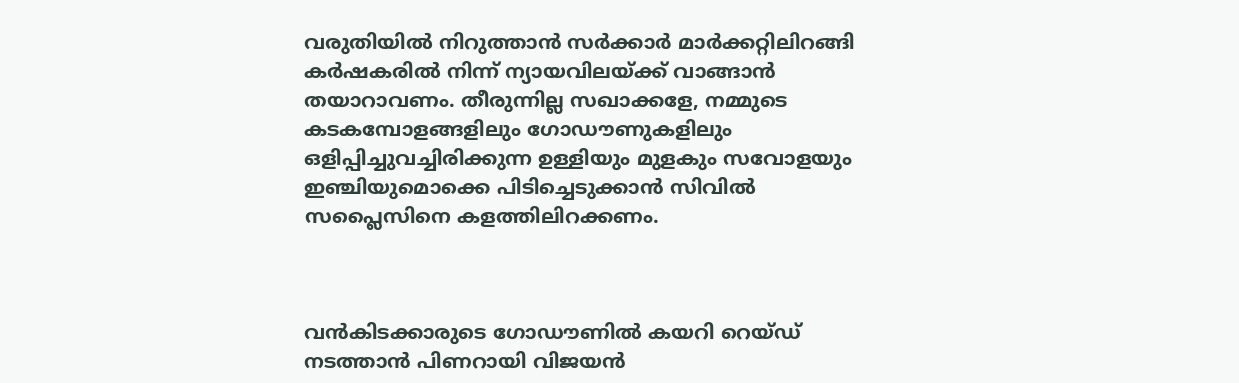വരുതിയില്‍ നിറുത്താന്‍ സര്‍ക്കാര്‍ മാര്‍ക്കറ്റിലിറങ്ങി കര്‍ഷകരില്‍ നിന്ന് ന്യായവിലയ്ക്ക് വാങ്ങാന്‍ തയാറാവണം. തീരുന്നില്ല സഖാക്കളേ, നമ്മുടെ കടകമ്പോളങ്ങളിലും ഗോഡൗണുകളിലും ഒളിപ്പിച്ചുവച്ചിരിക്കുന്ന ഉള്ളിയും മുളകും സവോളയും ഇഞ്ചിയുമൊക്കെ പിടിച്ചെടുക്കാന്‍ സിവില്‍ സപ്ലൈസിനെ കളത്തിലിറക്കണം.



വന്‍കിടക്കാരുടെ ഗോഡൗണില്‍ കയറി റെയ്ഡ് നടത്താന്‍ പിണറായി വിജയന്‍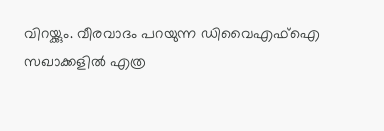വിറയ്ക്കും. വീരവാദം പറയുന്ന ഡിവൈഎഫ്‌ഐ സഖാക്കളില്‍ എത്ര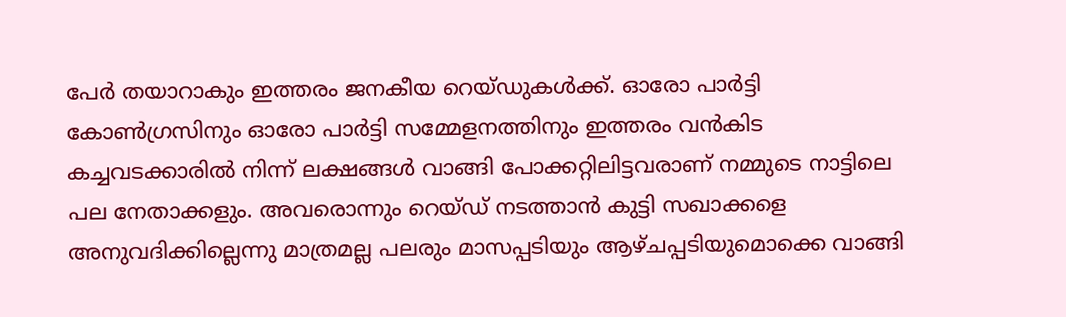പേര്‍ തയാറാകും ഇത്തരം ജനകീയ റെയ്ഡുകള്‍ക്ക്. ഓരോ പാര്‍ട്ടി കോണ്‍ഗ്രസിനും ഓരോ പാര്‍ട്ടി സമ്മേളനത്തിനും ഇത്തരം വന്‍കിട കച്ചവടക്കാരില്‍ നിന്ന് ലക്ഷങ്ങള്‍ വാങ്ങി പോക്കറ്റിലിട്ടവരാണ് നമ്മുടെ നാട്ടിലെ പല നേതാക്കളും. അവരൊന്നും റെയ്ഡ് നടത്താന്‍ കുട്ടി സഖാക്കളെ അനുവദിക്കില്ലെന്നു മാത്രമല്ല പലരും മാസപ്പടിയും ആഴ്ചപ്പടിയുമൊക്കെ വാങ്ങി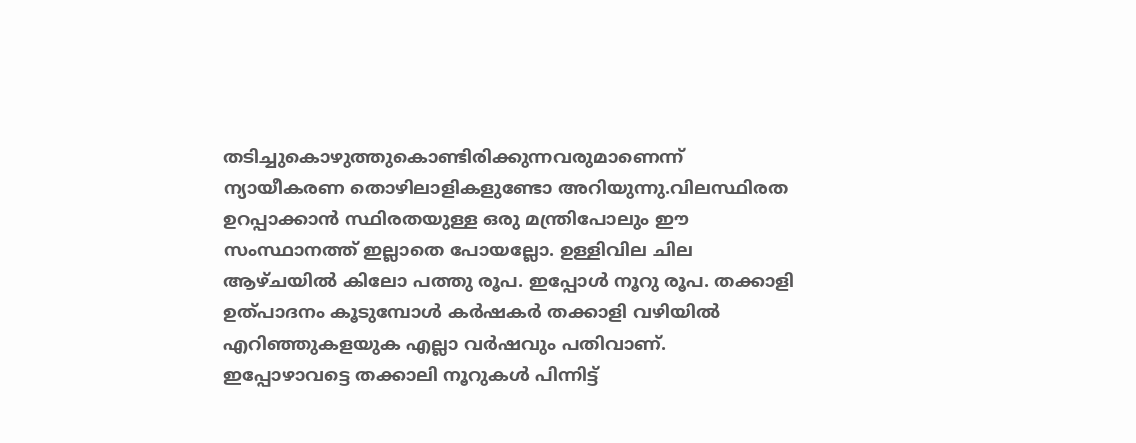തടിച്ചുകൊഴുത്തുകൊണ്ടിരിക്കുന്നവരുമാണെന്ന് ന്യായീകരണ തൊഴിലാളികളുണ്ടോ അറിയുന്നു.വിലസ്ഥിരത ഉറപ്പാക്കാന്‍ സ്ഥിരതയുള്ള ഒരു മന്ത്രിപോലും ഈ സംസ്ഥാനത്ത് ഇല്ലാതെ പോയല്ലോ. ഉള്ളിവില ചില ആഴ്ചയില്‍ കിലോ പത്തു രൂപ. ഇപ്പോള്‍ നൂറു രൂപ. തക്കാളി ഉത്പാദനം കൂടുമ്പോള്‍ കര്‍ഷകര്‍ തക്കാളി വഴിയില്‍ എറിഞ്ഞുകളയുക എല്ലാ വര്‍ഷവും പതിവാണ്. ഇപ്പോഴാവട്ടെ തക്കാലി നൂറുകള്‍ പിന്നിട്ട്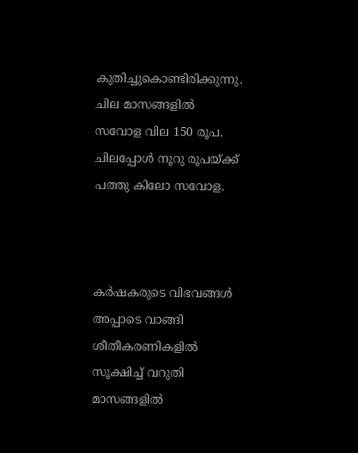കുതിച്ചുകൊണ്ടിരിക്കുന്നു. ചില മാസങ്ങളില്‍ സവോള വില 150 രൂപ. ചിലപ്പോള്‍ നൂറു രൂപയ്ക്ക് പത്തു കിലോ സവോള.



കര്‍ഷകരുടെ വിഭവങ്ങള്‍ അപ്പാടെ വാങ്ങി ശീതീകരണികളില്‍ സൂക്ഷിച്ച് വറുതി മാസങ്ങളില്‍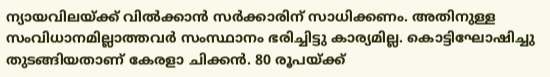ന്യായവിലയ്ക്ക് വില്‍ക്കാന്‍ സര്‍ക്കാരിന് സാധിക്കണം. അതിനുള്ള സംവിധാനമില്ലാത്തവര്‍ സംസ്ഥാനം ഭരിച്ചിട്ടു കാര്യമില്ല. കൊട്ടിഘോഷിച്ചു തുടങ്ങിയതാണ് കേരളാ ചിക്കന്‍. 80 രൂപയ്ക്ക്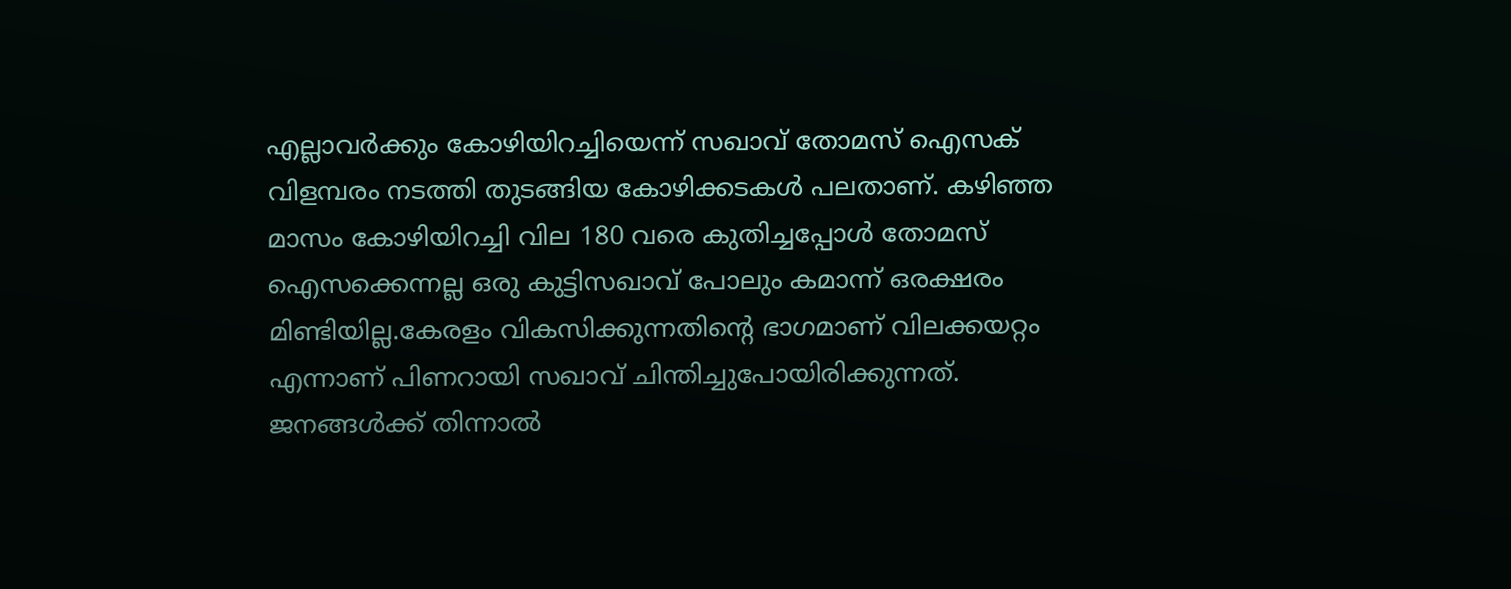എല്ലാവര്‍ക്കും കോഴിയിറച്ചിയെന്ന് സഖാവ് തോമസ് ഐസക് വിളമ്പരം നടത്തി തുടങ്ങിയ കോഴിക്കടകള്‍ പലതാണ്. കഴിഞ്ഞ മാസം കോഴിയിറച്ചി വില 180 വരെ കുതിച്ചപ്പോള്‍ തോമസ് ഐസക്കെന്നല്ല ഒരു കുട്ടിസഖാവ് പോലും കമാന്ന് ഒരക്ഷരം മിണ്ടിയില്ല.കേരളം വികസിക്കുന്നതിന്റെ ഭാഗമാണ് വിലക്കയറ്റം എന്നാണ് പിണറായി സഖാവ് ചിന്തിച്ചുപോയിരിക്കുന്നത്. ജനങ്ങള്‍ക്ക് തിന്നാല്‍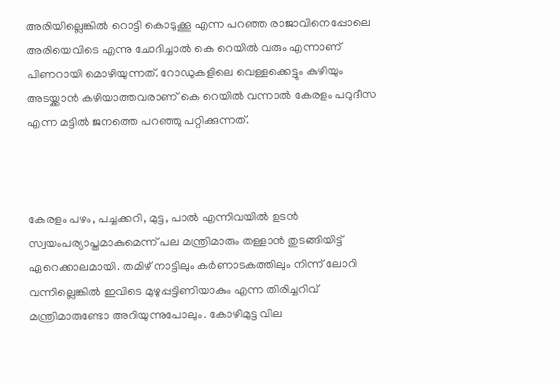അരിയില്ലെങ്കില്‍ റൊട്ടി കൊടുക്കൂ എന്ന പറഞ്ഞ രാജാവിനെപ്പോലെ അരിയെവിടെ എന്നു ചോദിച്ചാല്‍ കെ റെയില്‍ വരും എന്നാണ് പിണറായി മൊഴിയുന്നത്. റോഡുകളിലെ വെള്ളക്കെട്ടും കുഴിയും അടയ്ക്കാന്‍ കഴിയാത്തവരാണ് കെ റെയില്‍ വന്നാല്‍ കേരളം പറുദീസ എന്ന മട്ടില്‍ ജനത്തെ പറഞ്ഞു പറ്റിക്കുന്നത്.



കേരളം പഴം, പച്ചക്കറി, മുട്ട, പാല്‍ എന്നിവയില്‍ ഉടന്‍ സ്വയംപര്യാപ്തമാകുമെന്ന് പല മന്ത്രിമാരും തള്ളാന്‍ തുടങ്ങിയിട്ട് ഏറെക്കാലമായി. തമിഴ് നാട്ടിലും കര്‍ണാടകത്തിലും നിന്ന് ലോറി വന്നില്ലെങ്കില്‍ ഇവിടെ മുഴുപ്പട്ടിണിയാകും എന്ന തിരിച്ചറിവ് മന്ത്രിമാരുണ്ടോ അറിയുന്നുപോലും. കോഴിമുട്ട വില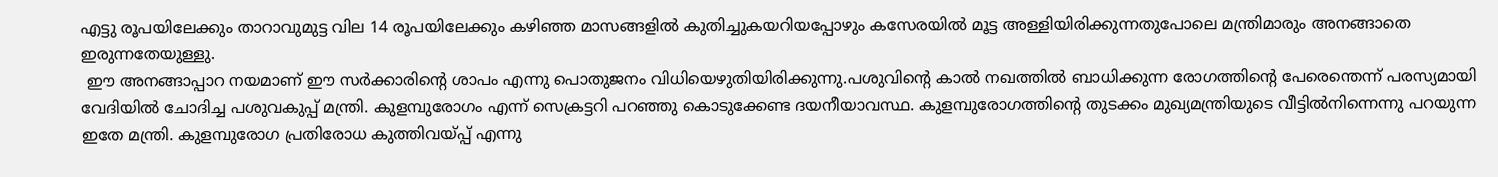എട്ടു രൂപയിലേക്കും താറാവുമുട്ട വില 14 രൂപയിലേക്കും കഴിഞ്ഞ മാസങ്ങളില്‍ കുതിച്ചുകയറിയപ്പോഴും കസേരയില്‍ മൂട്ട അള്ളിയിരിക്കുന്നതുപോലെ മന്ത്രിമാരും അനങ്ങാതെ ഇരുന്നതേയുള്ളു.
 ഈ അനങ്ങാപ്പാറ നയമാണ് ഈ സര്‍ക്കാരിന്റെ ശാപം എന്നു പൊതുജനം വിധിയെഴുതിയിരിക്കുന്നു.പശുവിന്റെ കാല്‍ നഖത്തില്‍ ബാധിക്കുന്ന രോഗത്തിന്റെ പേരെന്തെന്ന് പരസ്യമായി വേദിയില്‍ ചോദിച്ച പശുവകുപ്പ് മന്ത്രി. കുളമ്പുരോഗം എന്ന് സെക്രട്ടറി പറഞ്ഞു കൊടുക്കേണ്ട ദയനീയാവസ്ഥ. കുളമ്പുരോഗത്തിന്റെ തുടക്കം മുഖ്യമന്ത്രിയുടെ വീട്ടില്‍നിന്നെന്നു പറയുന്ന ഇതേ മന്ത്രി. കുളമ്പുരോഗ പ്രതിരോധ കുത്തിവയ്പ്പ് എന്നു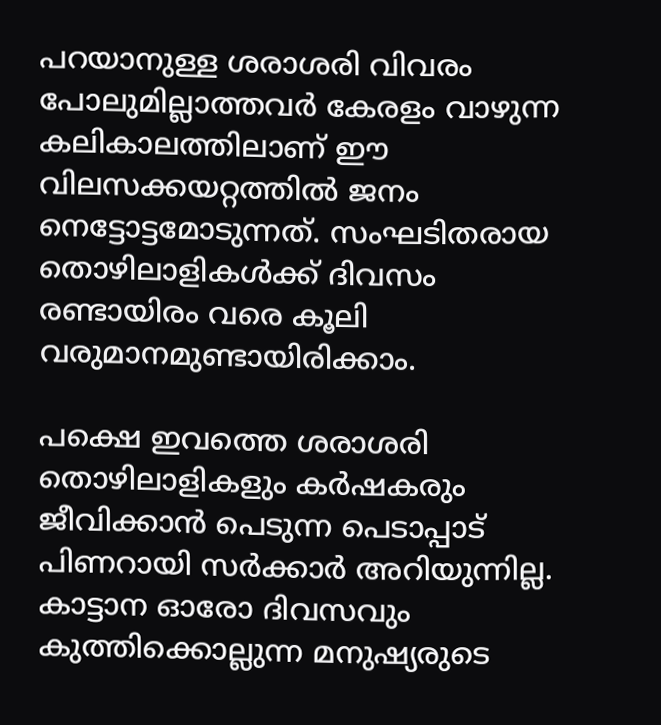പറയാനുള്ള ശരാശരി വിവരം പോലുമില്ലാത്തവര്‍ കേരളം വാഴുന്ന കലികാലത്തിലാണ് ഈ വിലസക്കയറ്റത്തില്‍ ജനം നെട്ടോട്ടമോടുന്നത്. സംഘടിതരായ തൊഴിലാളികള്‍ക്ക് ദിവസം രണ്ടായിരം വരെ കൂലി വരുമാനമുണ്ടായിരിക്കാം.

പക്ഷെ ഇവത്തെ ശരാശരി തൊഴിലാളികളും കര്‍ഷകരും ജീവിക്കാന്‍ പെടുന്ന പെടാപ്പാട് പിണറായി സര്‍ക്കാര്‍ അറിയുന്നില്ല. കാട്ടാന ഓരോ ദിവസവും കുത്തിക്കൊല്ലുന്ന മനുഷ്യരുടെ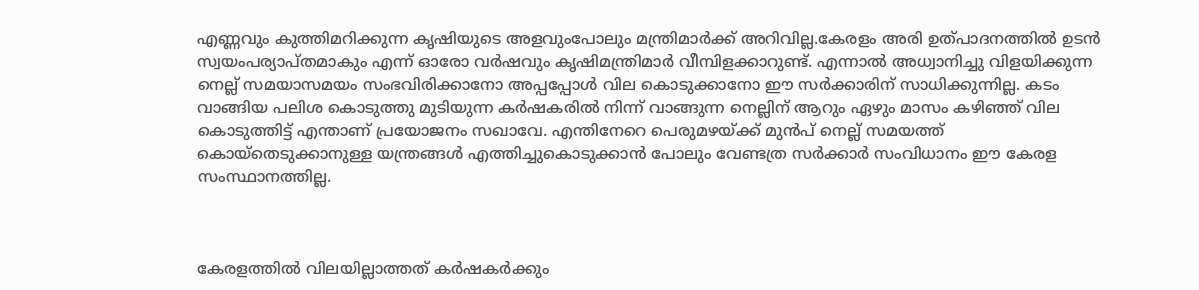എണ്ണവും കുത്തിമറിക്കുന്ന കൃഷിയുടെ അളവുംപോലും മന്ത്രിമാര്‍ക്ക് അറിവില്ല.കേരളം അരി ഉത്പാദനത്തില്‍ ഉടന്‍ സ്വയംപര്യാപ്തമാകും എന്ന് ഓരോ വര്‍ഷവും കൃഷിമന്ത്രിമാര്‍ വീമ്പിളക്കാറുണ്ട്. എന്നാല്‍ അധ്വാനിച്ചു വിളയിക്കുന്ന നെല്ല് സമയാസമയം സംഭവിരിക്കാനോ അപ്പപ്പോള്‍ വില കൊടുക്കാനോ ഈ സര്‍ക്കാരിന് സാധിക്കുന്നില്ല. കടം വാങ്ങിയ പലിശ കൊടുത്തു മുടിയുന്ന കര്‍ഷകരില്‍ നിന്ന് വാങ്ങുന്ന നെല്ലിന് ആറും ഏഴും മാസം കഴിഞ്ഞ് വില കൊടുത്തിട്ട് എന്താണ് പ്രയോജനം സഖാവേ. എന്തിനേറെ പെരുമഴയ്ക്ക് മുന്‍പ് നെല്ല് സമയത്ത് കൊയ്‌തെടുക്കാനുള്ള യന്ത്രങ്ങള്‍ എത്തിച്ചുകൊടുക്കാന്‍ പോലും വേണ്ടത്ര സര്‍ക്കാര്‍ സംവിധാനം ഈ കേരള സംസ്ഥാനത്തില്ല.



കേരളത്തില്‍ വിലയില്ലാത്തത് കര്‍ഷകര്‍ക്കും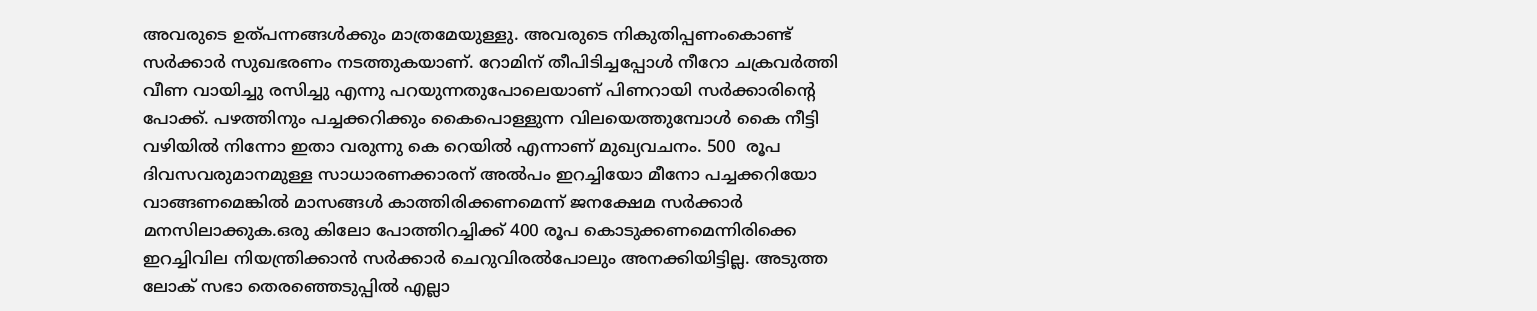അവരുടെ ഉത്പന്നങ്ങള്‍ക്കും മാത്രമേയുള്ളു. അവരുടെ നികുതിപ്പണംകൊണ്ട് സര്‍ക്കാര്‍ സുഖഭരണം നടത്തുകയാണ്. റോമിന് തീപിടിച്ചപ്പോള്‍ നീറോ ചക്രവര്‍ത്തി വീണ വായിച്ചു രസിച്ചു എന്നു പറയുന്നതുപോലെയാണ് പിണറായി സര്‍ക്കാരിന്റെ പോക്ക്. പഴത്തിനും പച്ചക്കറിക്കും കൈപൊള്ളുന്ന വിലയെത്തുമ്പോള്‍ കൈ നീട്ടി വഴിയില്‍ നിന്നോ ഇതാ വരുന്നു കെ റെയില്‍ എന്നാണ് മുഖ്യവചനം. 500  രൂപ ദിവസവരുമാനമുള്ള സാധാരണക്കാരന് അല്‍പം ഇറച്ചിയോ മീനോ പച്ചക്കറിയോ വാങ്ങണമെങ്കില്‍ മാസങ്ങള്‍ കാത്തിരിക്കണമെന്ന് ജനക്ഷേമ സര്‍ക്കാര്‍ മനസിലാക്കുക.ഒരു കിലോ പോത്തിറച്ചിക്ക് 400 രൂപ കൊടുക്കണമെന്നിരിക്കെ ഇറച്ചിവില നിയന്ത്രിക്കാന്‍ സര്‍ക്കാര്‍ ചെറുവിരല്‍പോലും അനക്കിയിട്ടില്ല. അടുത്ത ലോക് സഭാ തെരഞ്ഞെടുപ്പില്‍ എല്ലാ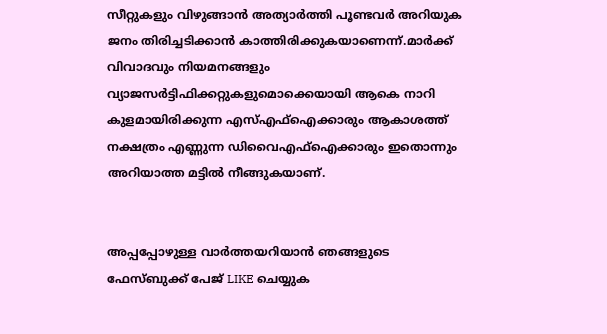സീറ്റുകളും വിഴുങ്ങാന്‍ അത്യാര്‍ത്തി പൂണ്ടവര്‍ അറിയുക ജനം തിരിച്ചടിക്കാന്‍ കാത്തിരിക്കുകയാണെന്ന്.മാര്‍ക്ക് വിവാദവും നിയമനങ്ങളും വ്യാജസര്‍ട്ടിഫിക്കറ്റുകളുമൊക്കെയായി ആകെ നാറി കുളമായിരിക്കുന്ന എസ്എഫ്‌ഐക്കാരും ആകാശത്ത് നക്ഷത്രം എണ്ണുന്ന ഡിവൈഎഫ്‌ഐക്കാരും ഇതൊന്നും അറിയാത്ത മട്ടില്‍ നീങ്ങുകയാണ്.


അപ്പപ്പോഴുള്ള വാര്‍ത്തയറിയാന്‍ ഞങ്ങളുടെ ഫേസ്‌ബുക്ക്‌ പേജ് LIKE ചെയ്യുക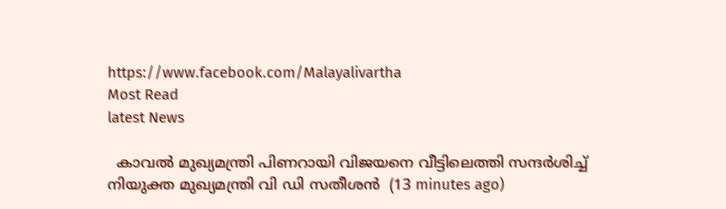https://www.facebook.com/Malayalivartha
Most Read
latest News

  കാവൽ മുഖ്യമന്ത്രി പിണറായി വിജയനെ വീട്ടിലെത്തി സന്ദർശിച്ച് നിയുക്ത മുഖ്യമന്ത്രി വി ഡി സതീശൻ  (13 minutes ago)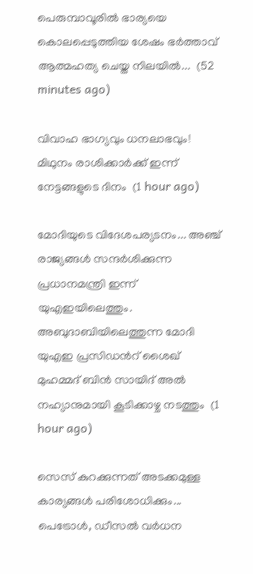പെരുമ്പാവൂരിൽ ഭാര്യയെ കൊലപ്പെടുത്തിയ ശേഷം ഭർത്താവ് ആത്മഹത്യ ചെയ്ത നിലയിൽ...  (52 minutes ago)

വിവാഹ ഭാഗ്യവും ധനലാഭവും! മിഥുനം രാശിക്കാർക്ക് ഇന്ന് നേട്ടങ്ങളുടെ ദിനം  (1 hour ago)

മോദിയുടെ വിദേശപര്യടനം... അഞ്ച് രാജ്യങ്ങൾ സന്ദർശിക്കുന്ന പ്രധാനമന്ത്രി ഇന്ന് യുഎഇയിലെത്തും. അബുദാബിയിലെത്തുന്ന മോദി യുഎഇ പ്രസിഡൻറ് ശൈഖ് മുഹമ്മദ് ബിൻ സായിദ് അൽ നഹ്യാനുമായി കൂടിക്കാഴ്ച നടത്തും  (1 hour ago)

സെസ് കുറക്കുന്നത് അടക്കമുള്ള കാര്യങ്ങൾ പരിശോധിക്കും... പെട്രോൾ, ഡീസൽ വർധന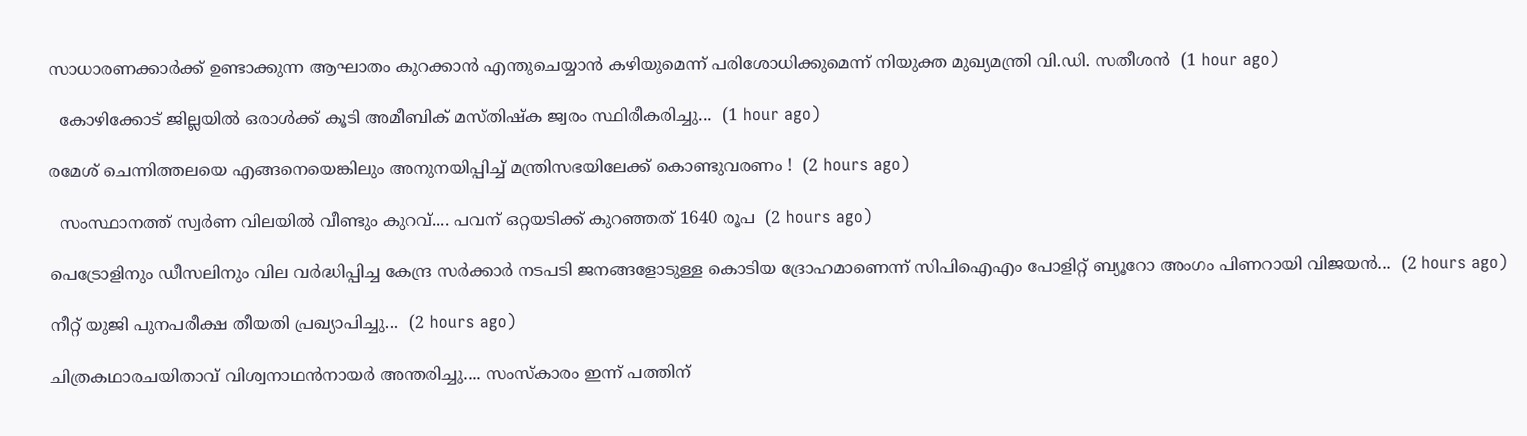സാധാരണക്കാർക്ക് ഉണ്ടാക്കുന്ന ആഘാതം കുറക്കാൻ എന്തുചെയ്യാൻ കഴിയുമെന്ന് പരിശോധിക്കുമെന്ന് നിയുക്ത മുഖ്യമന്ത്രി വി.ഡി. സതീശൻ  (1 hour ago)

  കോഴിക്കോട് ജില്ലയിൽ ഒരാൾക്ക് കൂടി അമീബിക് മസ്തിഷ്‌ക ജ്വരം സ്ഥിരീകരിച്ചു...  (1 hour ago)

രമേശ് ചെന്നിത്തലയെ എങ്ങനെയെങ്കിലും അനുനയിപ്പിച്ച് മന്ത്രിസഭയിലേക്ക് കൊണ്ടുവരണം !  (2 hours ago)

  സംസ്ഥാനത്ത് സ്വർണ വിലയിൽ വീണ്ടും കുറവ്.... പവന് ഒറ്റയടിക്ക് കുറഞ്ഞത് 1640 രൂപ  (2 hours ago)

പെട്രോളിനും ഡീസലിനും വില വർദ്ധിപ്പിച്ച കേന്ദ്ര സർക്കാർ നടപടി ജനങ്ങളോടുള്ള കൊടിയ ദ്രോഹമാണെന്ന് സിപിഐഎം പോളിറ്റ് ബ്യൂറോ അംഗം പിണറായി വിജയൻ...  (2 hours ago)

നീറ്റ് യുജി പുനപരീക്ഷ തീയതി പ്രഖ്യാപിച്ചു...  (2 hours ago)

ചിത്രകഥാരചയിതാവ് വിശ്വനാഥൻനായർ അന്തരിച്ചു.... സംസ്‌കാരം ഇന്ന് പത്തിന്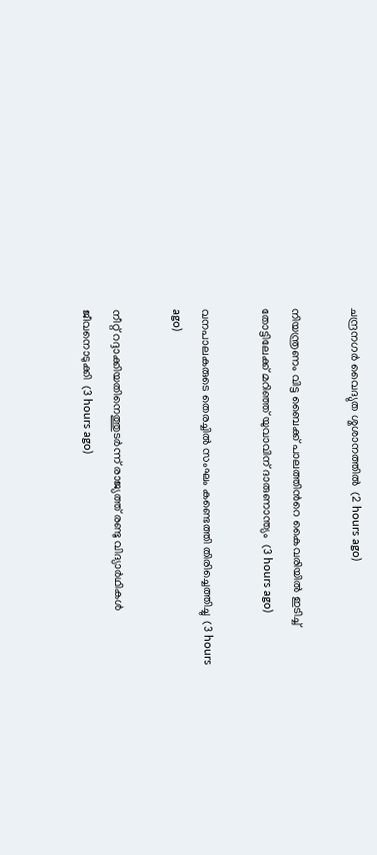ചന്ദ്രനഗർ വൈദ്യുത ശ്മശാനത്തിൽ  (2 hours ago)

നിയന്ത്രണം വിട്ട ബൈക്ക് പാലത്തിൻറെ കൈവരിയിൽ ഇടിച്ച് തോട്ടിലേക്ക് മറിഞ്ഞ് യുവാവിന് ദാരുണാന്ത്യം  (3 hours ago)

വനപാലകരുടെ തെരച്ചിൽ സംഘം കണ്ടെത്തി തിരിച്ചെത്തിച്ചു  (3 hours ago)

നീറ്റ് റദ്ദാക്കിയതിനെത്തുടർന്ന് രാജ്യത്ത് രണ്ടു വിദ്യാർഥികൾ ജീവനൊടുക്കി  (3 hours ago)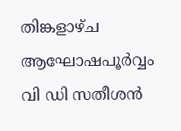തിങ്കളാഴ്ച ആഘോഷപൂർവ്വം വി ഡി സതീശൻ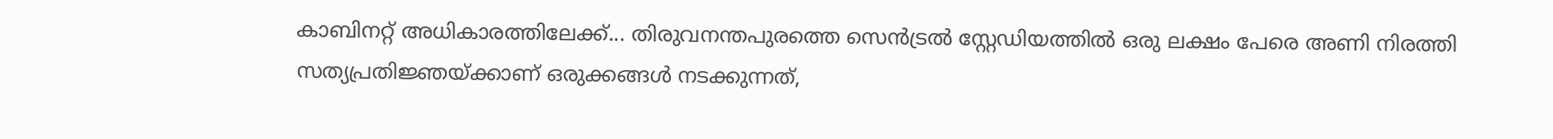കാബിനറ്റ് അധികാരത്തിലേക്ക്... തിരുവനന്തപുരത്തെ സെൻട്രൽ സ്റ്റേഡിയത്തിൽ ഒരു ലക്ഷം പേരെ അണി നിരത്തി സത്യപ്രതിജ്ഞയ്ക്കാണ് ഒരുക്കങ്ങൾ നടക്കുന്നത്,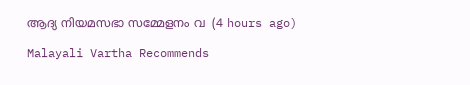ആദ്യ നിയമസഭാ സമ്മേളനം വ  (4 hours ago)

Malayali Vartha Recommends